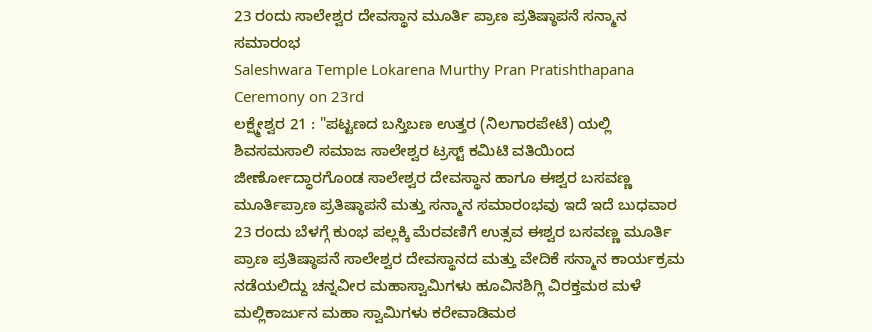23 ರಂದು ಸಾಲೇಶ್ವರ ದೇವಸ್ಥಾನ ಮೂರ್ತಿ ಪ್ರಾಣ ಪ್ರತಿಷ್ಠಾಪನೆ ಸನ್ಮಾನ ಸಮಾರಂಭ
Saleshwara Temple Lokarena Murthy Pran Pratishthapana Ceremony on 23rd
ಲಕ್ಷ್ಮೇಶ್ವರ 21 : "ಪಟ್ಟಣದ ಬಸ್ತಿಬಣ ಉತ್ತರ (ನಿಲಗಾರಪೇಟೆ) ಯಲ್ಲಿ ಶಿವಸಮಸಾಲಿ ಸಮಾಜ ಸಾಲೇಶ್ವರ ಟ್ರಸ್ಟ್ ಕಮಿಟಿ ವತಿಯಿಂದ ಜೀರ್ಣೋದ್ಧಾರಗೊಂಡ ಸಾಲೇಶ್ವರ ದೇವಸ್ಥಾನ ಹಾಗೂ ಈಶ್ವರ ಬಸವಣ್ಣ ಮೂರ್ತಿಪ್ರಾಣ ಪ್ರತಿಷ್ಠಾಪನೆ ಮತ್ತು ಸನ್ಮಾನ ಸಮಾರಂಭವು ಇದೆ ಇದೆ ಬುಧವಾರ 23 ರಂದು ಬೆಳಗ್ಗೆ ಕುಂಭ ಪಲ್ಲಕ್ಕಿ ಮೆರವಣಿಗೆ ಉತ್ಸವ ಈಶ್ವರ ಬಸವಣ್ಣ ಮೂರ್ತಿ ಪ್ರಾಣ ಪ್ರತಿಷ್ಠಾಪನೆ ಸಾಲೇಶ್ವರ ದೇವಸ್ಥಾನದ ಮತ್ತು ವೇದಿಕೆ ಸನ್ಮಾನ ಕಾರ್ಯಕ್ರಮ ನಡೆಯಲಿದ್ದು ಚನ್ನವೀರ ಮಹಾಸ್ವಾಮಿಗಳು ಹೂವಿನಶಿಗ್ಲಿ ವಿರಕ್ತಮಠ ಮಳೆ ಮಲ್ಲಿಕಾರ್ಜುನ ಮಹಾ ಸ್ವಾಮಿಗಳು ಕರೇವಾಡಿಮಠ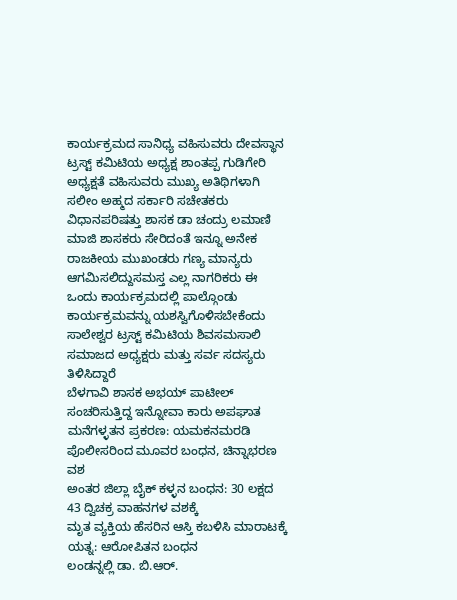ಕಾರ್ಯಕ್ರಮದ ಸಾನಿಧ್ಯ ವಹಿಸುವರು ದೇವಸ್ಥಾನ ಟ್ರಸ್ಟ್ ಕಮಿಟಿಯ ಅಧ್ಯಕ್ಷ ಶಾಂತಪ್ಪ ಗುಡಿಗೇರಿ ಅಧ್ಯಕ್ಷತೆ ವಹಿಸುವರು ಮುಖ್ಯ ಅತಿಥಿಗಳಾಗಿ ಸಲೀಂ ಅಹ್ಮದ ಸರ್ಕಾರಿ ಸಚೇತಕರು ವಿಧಾನಪರಿಷತ್ತು ಶಾಸಕ ಡಾ ಚಂದ್ರು ಲಮಾಣಿ ಮಾಜಿ ಶಾಸಕರು ಸೇರಿದಂತೆ ಇನ್ನೂ ಅನೇಕ ರಾಜಕೀಯ ಮುಖಂಡರು ಗಣ್ಯ ಮಾನ್ಯರು ಆಗಮಿಸಲಿದ್ದುಸಮಸ್ತ ಎಲ್ಲ ನಾಗರಿಕರು ಈ ಒಂದು ಕಾರ್ಯಕ್ರಮದಲ್ಲಿ ಪಾಲ್ಗೊಂಡು ಕಾರ್ಯಕ್ರಮವನ್ನು ಯಶಸ್ವಿಗೊಳಿಸಬೇಕೆಂದು ಸಾಲೇಶ್ವರ ಟ್ರಸ್ಟ್ ಕಮಿಟಿಯ ಶಿವಸಮಸಾಲಿ ಸಮಾಜದ ಅಧ್ಯಕ್ಷರು ಮತ್ತು ಸರ್ವ ಸದಸ್ಯರು ತಿಳಿಸಿದ್ದಾರೆ
ಬೆಳಗಾವಿ ಶಾಸಕ ಅಭಯ್ ಪಾಟೀಲ್ ಸಂಚರಿಸುತ್ತಿದ್ದ ಇನ್ನೋವಾ ಕಾರು ಅಪಘಾತ
ಮನೆಗಳ್ಳತನ ಪ್ರಕರಣ: ಯಮಕನಮರಡಿ ಪೊಲೀಸರಿಂದ ಮೂವರ ಬಂಧನ, ಚಿನ್ನಾಭರಣ ವಶ
ಅಂತರ ಜಿಲ್ಲಾ ಬೈಕ್ ಕಳ್ಳನ ಬಂಧನ: 30 ಲಕ್ಷದ 43 ದ್ವಿಚಕ್ರ ವಾಹನಗಳ ವಶಕ್ಕೆ
ಮೃತ ವ್ಯಕ್ತಿಯ ಹೆಸರಿನ ಆಸ್ತಿ ಕಬಳಿಸಿ ಮಾರಾಟಕ್ಕೆ ಯತ್ನ: ಆರೋಪಿತನ ಬಂಧನ
ಲಂಡನ್ನಲ್ಲಿ ಡಾ. ಬಿ.ಆರ್.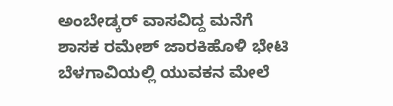ಅಂಬೇಡ್ಕರ್ ವಾಸವಿದ್ದ ಮನೆಗೆ ಶಾಸಕ ರಮೇಶ್ ಜಾರಕಿಹೊಳಿ ಭೇಟಿ
ಬೆಳಗಾವಿಯಲ್ಲಿ ಯುವಕನ ಮೇಲೆ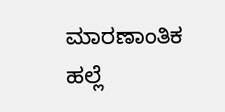ಮಾರಣಾಂತಿಕ ಹಲ್ಲೆ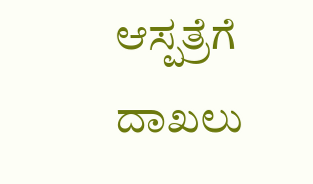ಆಸ್ಪತ್ರೆಗೆ ದಾಖಲು